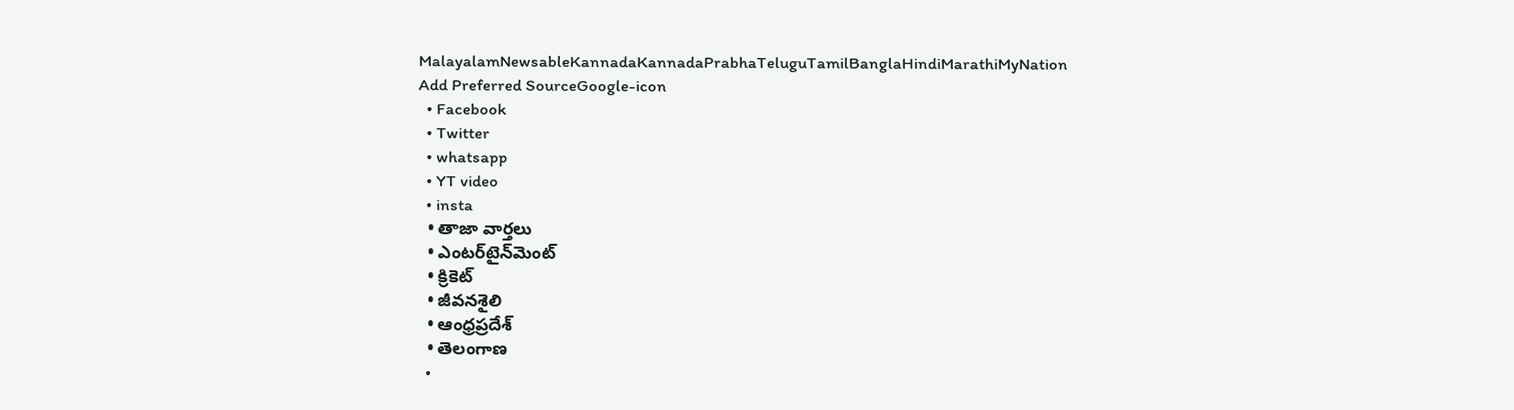MalayalamNewsableKannadaKannadaPrabhaTeluguTamilBanglaHindiMarathiMyNation
Add Preferred SourceGoogle-icon
  • Facebook
  • Twitter
  • whatsapp
  • YT video
  • insta
  • తాజా వార్తలు
  • ఎంటర్‌టైన్‌మెంట్
  • క్రికెట్
  • జీవనశైలి
  • ఆంధ్రప్రదేశ్
  • తెలంగాణ
  •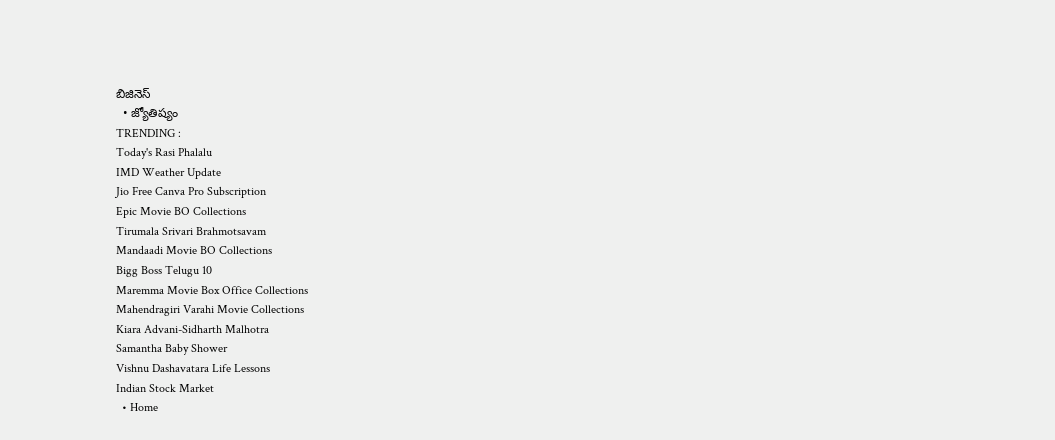బిజినెస్
  • జ్యోతిష్యం
TRENDING :
Today's Rasi Phalalu
IMD Weather Update
Jio Free Canva Pro Subscription
Epic Movie BO Collections
Tirumala Srivari Brahmotsavam
Mandaadi Movie BO Collections
Bigg Boss Telugu 10
Maremma Movie Box Office Collections
Mahendragiri Varahi Movie Collections
Kiara Advani-Sidharth Malhotra
Samantha Baby Shower
Vishnu Dashavatara Life Lessons
Indian Stock Market
  • Home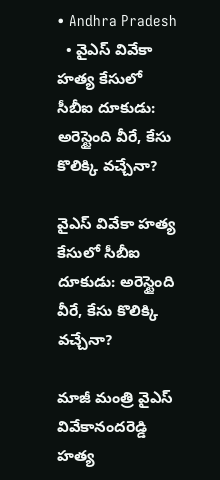• Andhra Pradesh
  • వైఎస్‌ వివేకా హత్య కేసులో సీబీఐ దూకుడు: అరెస్టైంది వీరే, కేసు కొలిక్కి వచ్చేనా?

వైఎస్‌ వివేకా హత్య కేసులో సీబీఐ దూకుడు: అరెస్టైంది వీరే, కేసు కొలిక్కి వచ్చేనా?

మాజీ మంత్రి వైఎస్ వివేకానందరెడ్డి హత్య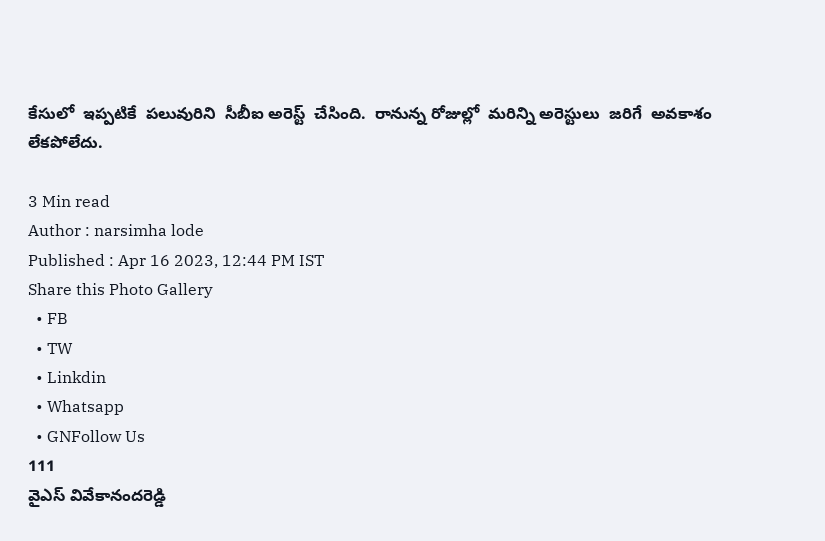కేసులో  ఇప్పటికే  పలువురిని  సీబీఐ అరెస్ట్  చేసింది.  రానున్న రోజుల్లో  మరిన్ని అరెస్టులు  జరిగే  అవకాశం లేకపోలేదు.

3 Min read
Author : narsimha lode
Published : Apr 16 2023, 12:44 PM IST
Share this Photo Gallery
  • FB
  • TW
  • Linkdin
  • Whatsapp
  • GNFollow Us
111
వైఎస్ వివేకానందరెడ్డి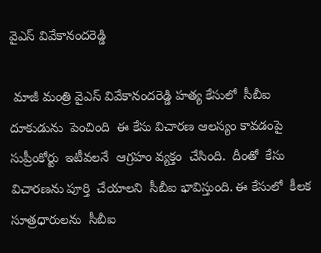వైఎస్ వివేకానందరెడ్డి

 మాజీ మంత్రి వైఎస్ వివేకానందరెడ్డి హత్య కేసులో  సీబీఐ  దూకుడును  పెంచింది  ఈ కేసు విచారణ ఆలస్యం కావడంపై  సుప్రీంకోర్టు  ఇటీవలనే  ఆగ్రహం వ్యక్తం  చేసింది.  దీంతో  కేసు  విచారణను పూర్తి  చేయాలని  సీబీఐ భావిస్తుంది. ఈ కేసులో  కీలక సూత్రధారులను  సీబీఐ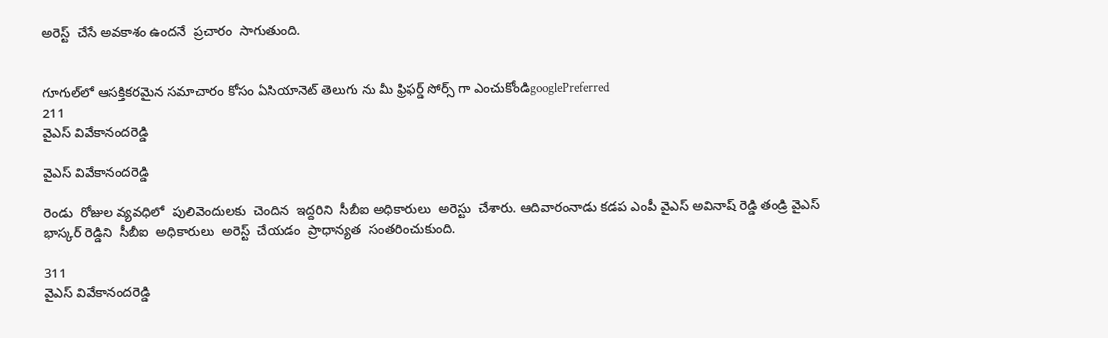అరెస్ట్  చేసే అవకాశం ఉందనే  ప్రచారం  సాగుతుంది.


గూగుల్‌లో ఆసక్తికరమైన సమాచారం కోసం ఏసియానెట్ తెలుగు ను మీ ఫ్రిఫర్డ్ సోర్స్ గా ఎంచుకోండిgooglePreferred
211
వైఎస్ వివేకానందరెడ్డి

వైఎస్ వివేకానందరెడ్డి

రెండు  రోజుల వ్యవధిలో  పులివెందులకు  చెందిన  ఇద్దరిని  సీబీఐ అధికారులు  అరెస్టు  చేశారు. ఆదివారంనాడు కడప ఎంపీ వైఎస్ అవినాష్ రెడ్డి తండ్రి వైఎస్ భాస్కర్ రెడ్డిని  సీబీఐ  అధికారులు  అరెస్ట్  చేయడం  ప్రాధాన్యత  సంతరించుకుంది.

311
వైఎస్ వివేకానందరెడ్డి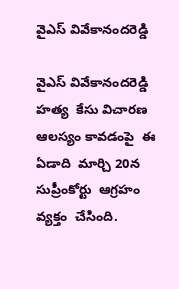వైఎస్ వివేకానందరెడ్డి

వైఎస్ వివేకానందరెడ్డి  హత్య  కేసు విచారణ  ఆలస్యం కావడంపై  ఈ ఏడాది  మార్చి 20న  సుప్రీంకోర్టు  ఆగ్రహం వ్యక్తం  చేసింది.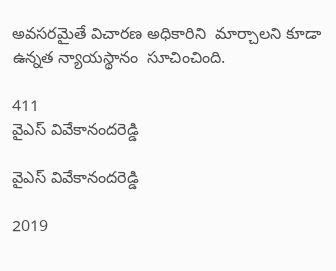అవసరమైతే విచారణ అధికారిని  మార్చాలని కూడా  ఉన్నత న్యాయస్థానం  సూచించింది.

411
వైఎస్ వివేకానందరెడ్డి

వైఎస్ వివేకానందరెడ్డి

2019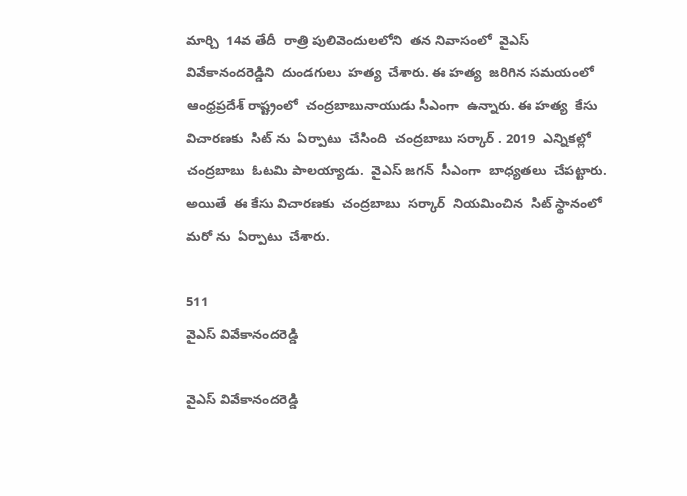మార్చి  14వ తేదీ  రాత్రి పులివెందులలోని  తన నివాసంలో  వైఎస్ వివేకానందరెడ్డిని  దుండగులు  హత్య  చేశారు. ఈ హత్య  జరిగిన సమయంలో  ఆంధ్రప్రదేశ్ రాష్ట్రంలో  చంద్రబాబునాయుడు సీఎంగా  ఉన్నారు. ఈ హత్య  కేసు విచారణకు  సిట్ ను  ఏర్పాటు  చేసింది  చంద్రబాబు సర్కార్ . 2019  ఎన్నికల్లో  చంద్రబాబు  ఓటమి పాలయ్యాడు.  వైఎస్ జగన్  సీఎంగా  బాధ్యతలు  చేపట్టారు.  అయితే  ఈ కేసు విచారణకు  చంద్రబాబు  సర్కార్  నియమించిన  సిట్ స్థానంలో  మరో ను  ఏర్పాటు  చేశారు.

511
వైఎస్ వివేకానందరెడ్డి

వైఎస్ వివేకానందరెడ్డి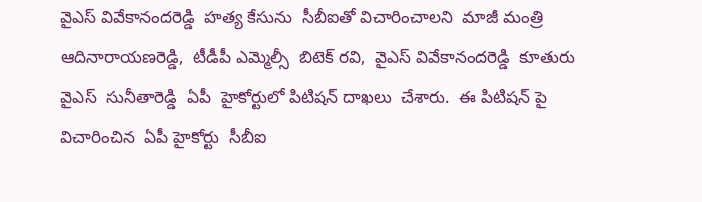వైఎస్ వివేకానందరెడ్డి  హత్య కేసును  సీబీఐతో విచారించాలని  మాజీ మంత్రి  ఆదినారాయణరెడ్డి,  టీడీపీ ఎమ్మెల్సీ  బిటెక్ రవి,  వైఎస్ వివేకానందరెడ్డి  కూతురు   వైఎస్  సునీతారెడ్డి  ఏపీ  హైకోర్టులో పిటిషన్ దాఖలు  చేశారు.  ఈ పిటిషన్ పై విచారించిన  ఏపీ హైకోర్టు  సీబీఐ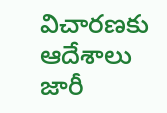విచారణకు ఆదేశాలు  జారీ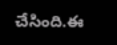చేసింది.ఈ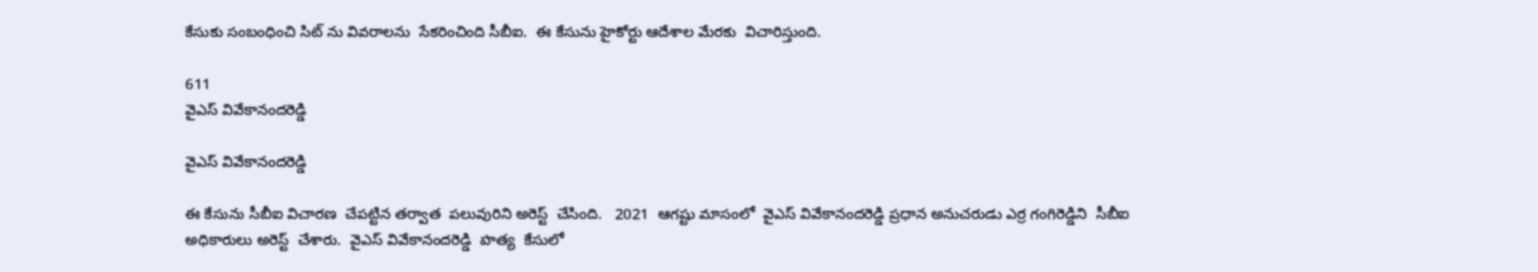కేసుకు సంబంధించి సిట్ ను వివరాలను  సేకరించింది సీబీఐ.  ఈ కేసును హైకోర్టు ఆదేశాల మేరకు  విచారిస్తుంది.

611
వైఎస్ వివేకానందరెడ్డి

వైఎస్ వివేకానందరెడ్డి

ఈ కేసును సీబీఐ విచారణ  చేపట్టిన తర్వాత  పలువురిని అరెస్ట్  చేసింది.   2021  ఆగష్టు మాసంలో  వైఎస్ వివేకానందరెడ్డి ప్రధాన అనుచరుడు ఎర్ర గంగిరెడ్డిని  సీబీఐ అధికారులు అరెస్ట్  చేశారు.  వైఎస్ వివేకానందరెడ్డి  హత్య  కేసులో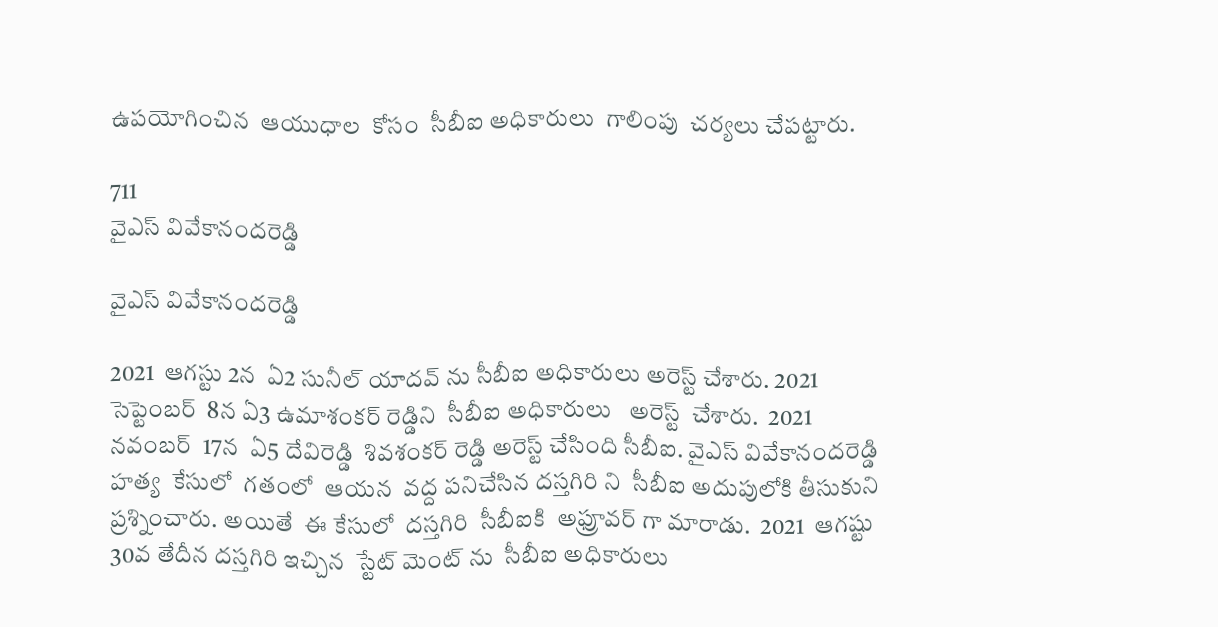ఉపయోగించిన  ఆయుధాల  కోసం  సీబీఐ అధికారులు  గాలింపు  చర్యలు చేపట్టారు.

711
వైఎస్ వివేకానందరెడ్డి

వైఎస్ వివేకానందరెడ్డి

2021  ఆగస్టు 2న  ఏ2 సునీల్ యాదవ్ ను సీబీఐ అధికారులు అరెస్ట్ చేశారు. 2021  సెప్టెంబర్  8న ఏ3 ఉమాశంకర్ రెడ్డిని  సీబీఐ అధికారులు   అరెస్ట్  చేశారు.  2021  నవంబర్  17న  ఏ5 దేవిరెడ్డి  శివశంకర్ రెడ్డి అరెస్ట్ చేసింది సీబీఐ. వైఎస్ వివేకానందరెడ్డి  హత్య  కేసులో  గతంలో  ఆయన  వద్ద పనిచేసిన దస్తగిరి ని  సీబీఐ అదుపులోకి తీసుకుని  ప్రశ్నించారు. అయితే  ఈ కేసులో  దస్తగిరి  సీబీఐకి  అఫ్రూవర్ గా మారాడు.  2021  ఆగష్టు  30వ తేదీన దస్తగిరి ఇచ్చిన  స్టేట్ మెంట్ ను  సీబీఐ అధికారులు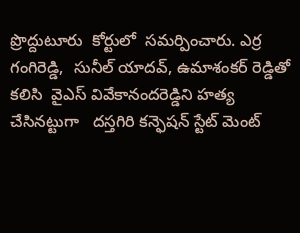ప్రొద్దుటూరు  కోర్టులో  సమర్పించారు. ఎర్ర గంగిరెడ్డి,  సునీల్ యాదవ్, ఉమాశంకర్ రెడ్డితో  కలిసి  వైఎస్ వివేకానందరెడ్డిని హత్య చేసినట్టుగా   దస్తగిరి కన్ఫెషన్ స్టేట్ మెంట్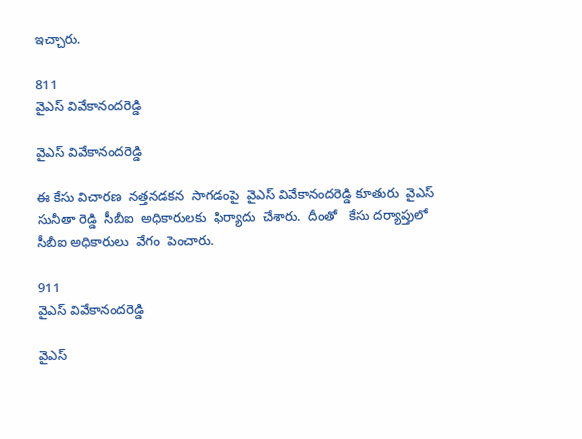ఇచ్చారు.

811
వైఎస్ వివేకానందరెడ్డి

వైఎస్ వివేకానందరెడ్డి

ఈ కేసు విచారణ  నత్తనడకన  సాగడంపై  వైఎస్ వివేకానందరెడ్డి కూతురు  వైఎస్ సునీతా రెడ్డి  సీబీఐ  అధికారులకు  ఫిర్యాదు  చేశారు.  దీంతో   కేసు దర్యాప్తులో  సీబీఐ అధికారులు  వేగం  పెంచారు.

911
వైఎస్ వివేకానందరెడ్డి

వైఎస్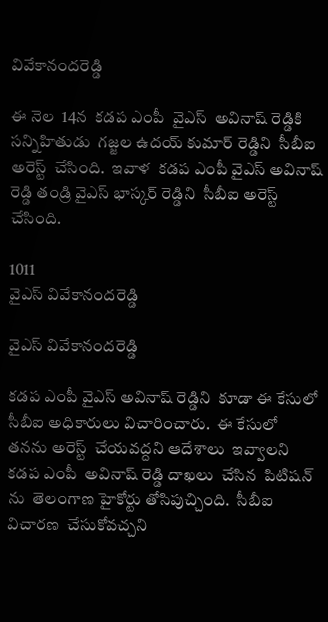వివేకానందరెడ్డి

ఈ నెల  14న  కడప ఎంపీ  వైఎస్  అవినాష్ రెడ్డికి  సన్నిహితుడు  గజ్జల ఉదయ్ కుమార్ రెడ్డిని  సీబీఐ అరెస్ట్  చేసింది.  ఇవాళ  కడప ఎంపీ వైఎస్ అవినాష్ రెడ్డి తండ్రి వైఎస్ భాస్కర్ రెడ్డిని  సీబీఐ అరెస్ట్  చేసింది.

1011
వైఎస్ వివేకానందరెడ్డి

వైఎస్ వివేకానందరెడ్డి

కడప ఎంపీ వైఎస్ అవినాష్ రెడ్డిని  కూడా ఈ కేసులో  సీబీఐ అధికారులు విచారించారు.  ఈ కేసులో  తనను అరెస్ట్  చేయవద్దని ఆదేశాలు  ఇవ్వాలని కడప ఎంపీ  అవినాష్ రెడ్డి దాఖలు  చేసిన  పిటిషన్ ను  తెలంగాణ హైకోర్టు తోసిపుచ్చింది.  సీబీఐ విచారణ  చేసుకోవచ్చని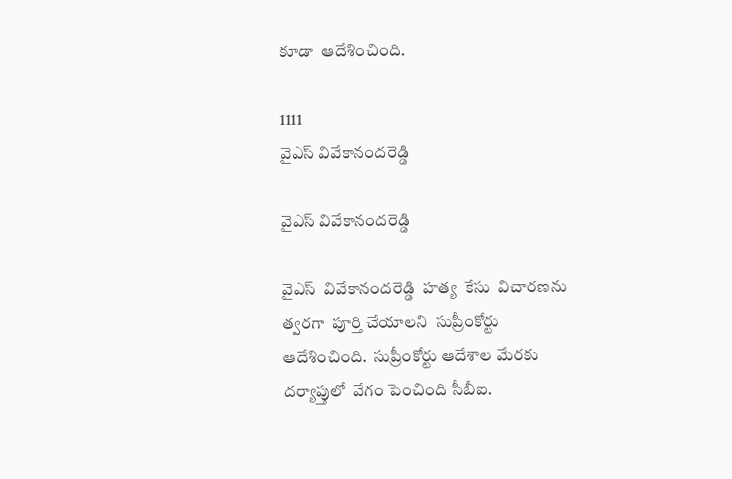కూడా  ఆదేశించింది.

1111
వైఎస్ వివేకానందరెడ్డి

వైఎస్ వివేకానందరెడ్డి

వైఎస్  వివేకానందరెడ్డి  హత్య  కేసు  విచారణను త్వరగా  పూర్తి చేయాలని  సుప్రీంకోర్టు ఆదేశించింది.  సుప్రీంకోర్టు ఆదేశాల మేరకు  దర్యాప్తులో  వేగం పెంచింది సీబీఐ.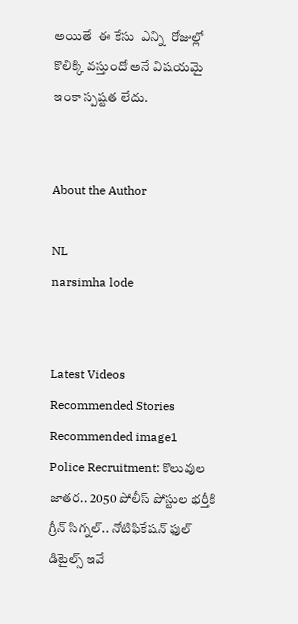అయితే  ఈ కేసు  ఎన్ని  రోజుల్లో  కొలిక్కి వస్తుందో అనే విషయమై  ఇంకా స్పష్టత లేదు.


About the Author

NL
narsimha lode


Latest Videos
Recommended Stories
Recommended image1
Police Recruitment: కొలువుల జాతర.. 2050 పోలీస్ పోస్టుల భర్తీకి గ్రీన్ సిగ్నల్.. నోటిఫికేషన్ ఫుల్ డిటైల్స్ ఇవే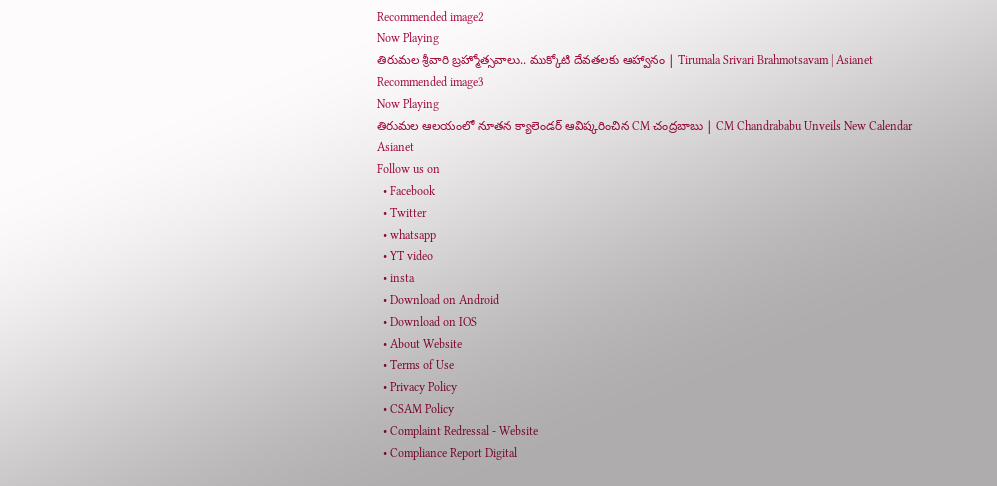Recommended image2
Now Playing
తిరుమల శ్రీవారి బ్రహ్మోత్సవాలు.. ముక్కోటి దేవతలకు ఆహ్వానం | Tirumala Srivari Brahmotsavam | Asianet
Recommended image3
Now Playing
తిరుమల ఆలయంలో నూతన క్యాలెండర్ ఆవిష్కరించిన CM చంద్రబాబు | CM Chandrababu Unveils New Calendar
Asianet
Follow us on
  • Facebook
  • Twitter
  • whatsapp
  • YT video
  • insta
  • Download on Android
  • Download on IOS
  • About Website
  • Terms of Use
  • Privacy Policy
  • CSAM Policy
  • Complaint Redressal - Website
  • Compliance Report Digital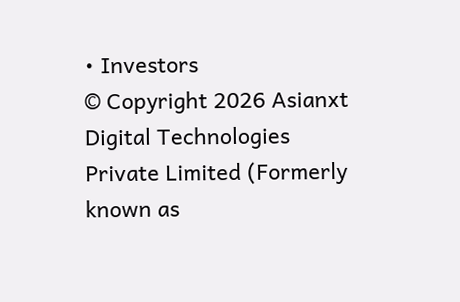• Investors
© Copyright 2026 Asianxt Digital Technologies Private Limited (Formerly known as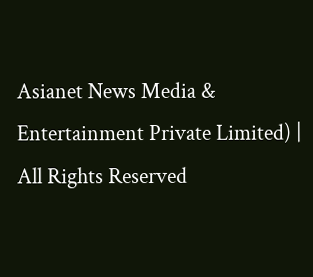Asianet News Media & Entertainment Private Limited) | All Rights Reserved